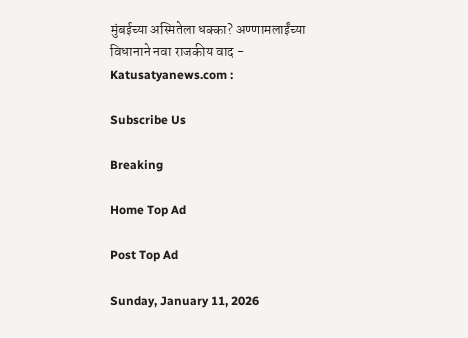मुंबईच्या अस्मितेला धक्का? अण्णामलाईंच्या विधानाने नवा राजकीय वाद - Katusatyanews.com :

Subscribe Us

Breaking

Home Top Ad

Post Top Ad

Sunday, January 11, 2026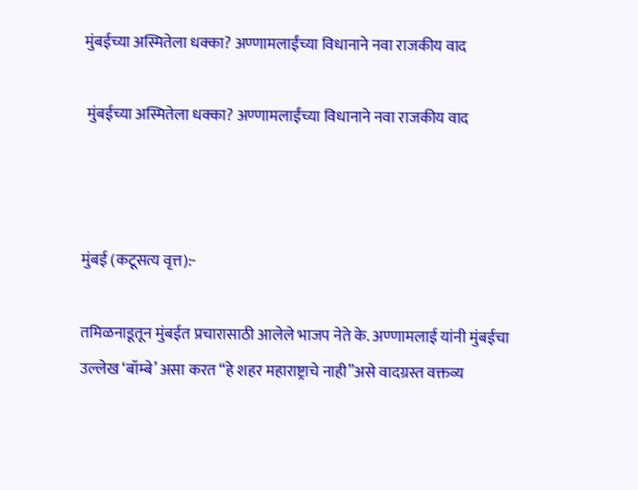मुंबईच्या अस्मितेला धक्का? अण्णामलाईंच्या विधानाने नवा राजकीय वाद

 मुंबईच्या अस्मितेला धक्का? अण्णामलाईंच्या विधानाने नवा राजकीय वाद



मुंबई (कटूसत्य वृत्त):-

तमिळनाडूतून मुंबईत प्रचारासाठी आलेले भाजप नेते के. अण्णामलाई यांनी मुंबईचा उल्लेख ‘बॉम्बे’ असा करत “हे शहर महाराष्ट्राचे नाही”असे वादग्रस्त वक्तव्य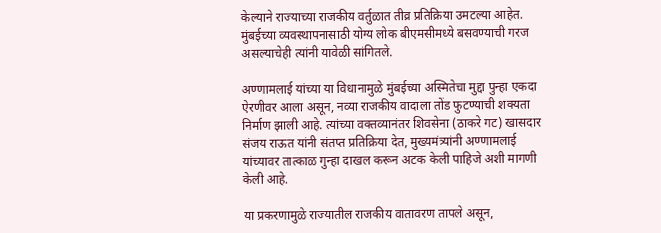केल्याने राज्याच्या राजकीय वर्तुळात तीव्र प्रतिक्रिया उमटल्या आहेत. मुंबईच्या व्यवस्थापनासाठी योग्य लोक बीएमसीमध्ये बसवण्याची गरज असल्याचेही त्यांनी यावेळी सांगितले.

अण्णामलाई यांच्या या विधानामुळे मुंबईच्या अस्मितेचा मुद्दा पुन्हा एकदा ऐरणीवर आला असून, नव्या राजकीय वादाला तोंड फुटण्याची शक्यता निर्माण झाली आहे. त्यांच्या वक्तव्यानंतर शिवसेना (ठाकरे गट) खासदार संजय राऊत यांनी संतप्त प्रतिक्रिया देत, मुख्यमंत्र्यांनी अण्णामलाई यांच्यावर तात्काळ गुन्हा दाखल करून अटक केली पाहिजे अशी मागणी केली आहे.

या प्रकरणामुळे राज्यातील राजकीय वातावरण तापले असून,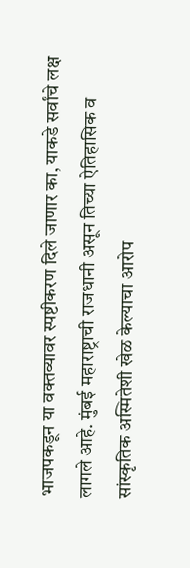भाजपकडून या वक्तव्यावर स्पष्टीकरण दिले जाणार का, याकडे सर्वांचे लक्ष लागले आहे. मुंबई महाराष्ट्राची राजधानी असून तिच्या ऐतिहासिक व सांस्कृतिक अस्मितेशी खेळ केल्याचा आरोप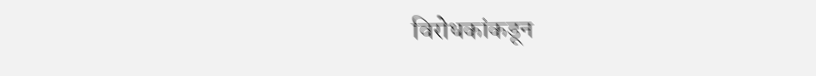विरोधकांकडून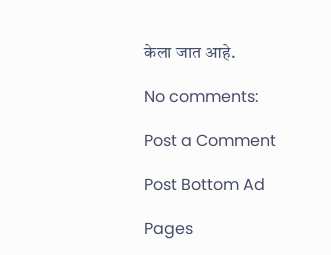केला जात आहे.

No comments:

Post a Comment

Post Bottom Ad

Pages